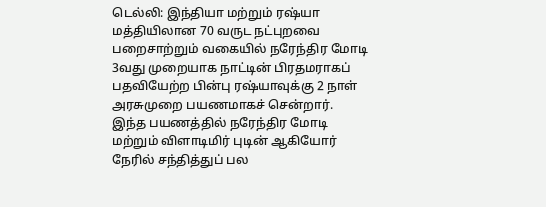டெல்லி: இந்தியா மற்றும் ரஷ்யா மத்தியிலான 70 வருட நட்புறவை பறைசாற்றும் வகையில் நரேந்திர மோடி 3வது முறையாக நாட்டின் பிரதமராகப் பதவியேற்ற பின்பு ரஷ்யாவுக்கு 2 நாள் அரசுமுறை பயணமாகச் சென்றார். இந்த பயணத்தில் நரேந்திர மோடி மற்றும் விளாடிமிர் புடின் ஆகியோர் நேரில் சந்தித்துப் பல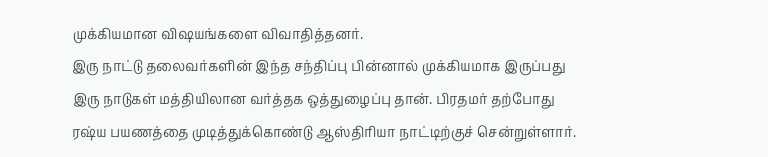முக்கியமான விஷயங்களை விவாதித்தனர்.
இரு நாட்டு தலைவர்களின் இந்த சந்திப்பு பின்னால் முக்கியமாக இருப்பது இரு நாடுகள் மத்தியிலான வர்த்தக ஒத்துழைப்பு தான். பிரதமர் தற்போது ரஷ்ய பயணத்தை முடித்துக்கொண்டு ஆஸ்திரியா நாட்டிற்குச் சென்றுள்ளார்.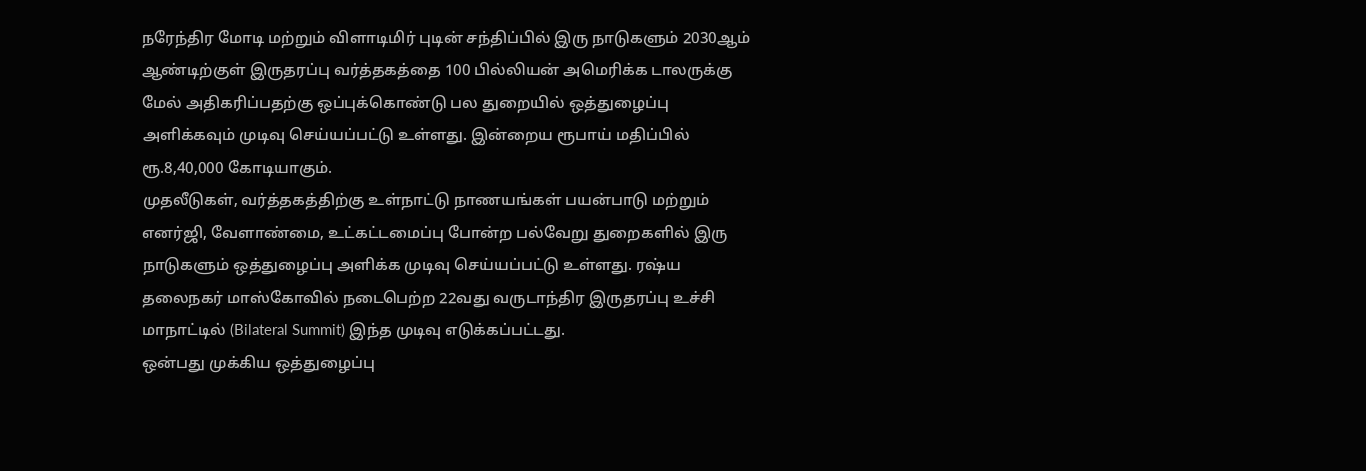நரேந்திர மோடி மற்றும் விளாடிமிர் புடின் சந்திப்பில் இரு நாடுகளும் 2030ஆம் ஆண்டிற்குள் இருதரப்பு வர்த்தகத்தை 100 பில்லியன் அமெரிக்க டாலருக்கு மேல் அதிகரிப்பதற்கு ஒப்புக்கொண்டு பல துறையில் ஒத்துழைப்பு அளிக்கவும் முடிவு செய்யப்பட்டு உள்ளது. இன்றைய ரூபாய் மதிப்பில் ரூ.8,40,000 கோடியாகும்.
முதலீடுகள், வர்த்தகத்திற்கு உள்நாட்டு நாணயங்கள் பயன்பாடு மற்றும் எனர்ஜி, வேளாண்மை, உட்கட்டமைப்பு போன்ற பல்வேறு துறைகளில் இரு நாடுகளும் ஒத்துழைப்பு அளிக்க முடிவு செய்யப்பட்டு உள்ளது. ரஷ்ய தலைநகர் மாஸ்கோவில் நடைபெற்ற 22வது வருடாந்திர இருதரப்பு உச்சி மாநாட்டில் (Bilateral Summit) இந்த முடிவு எடுக்கப்பட்டது.
ஒன்பது முக்கிய ஒத்துழைப்பு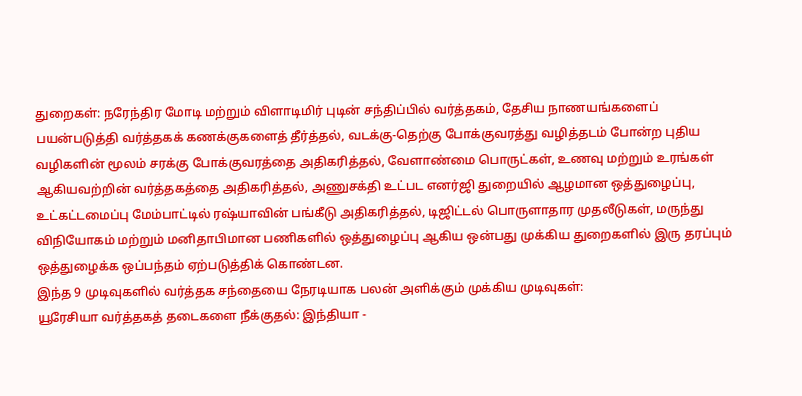துறைகள்: நரேந்திர மோடி மற்றும் விளாடிமிர் புடின் சந்திப்பில் வர்த்தகம், தேசிய நாணயங்களைப் பயன்படுத்தி வர்த்தகக் கணக்குகளைத் தீர்த்தல், வடக்கு-தெற்கு போக்குவரத்து வழித்தடம் போன்ற புதிய வழிகளின் மூலம் சரக்கு போக்குவரத்தை அதிகரித்தல், வேளாண்மை பொருட்கள், உணவு மற்றும் உரங்கள் ஆகியவற்றின் வர்த்தகத்தை அதிகரித்தல், அணுசக்தி உட்பட எனர்ஜி துறையில் ஆழமான ஒத்துழைப்பு, உட்கட்டமைப்பு மேம்பாட்டில் ரஷ்யாவின் பங்கீடு அதிகரித்தல், டிஜிட்டல் பொருளாதார முதலீடுகள், மருந்து விநியோகம் மற்றும் மனிதாபிமான பணிகளில் ஒத்துழைப்பு ஆகிய ஒன்பது முக்கிய துறைகளில் இரு தரப்பும் ஒத்துழைக்க ஒப்பந்தம் ஏற்படுத்திக் கொண்டன.
இந்த 9 முடிவுகளில் வர்த்தக சந்தையை நேரடியாக பலன் அளிக்கும் முக்கிய முடிவுகள்:
யூரேசியா வர்த்தகத் தடைகளை நீக்குதல்: இந்தியா -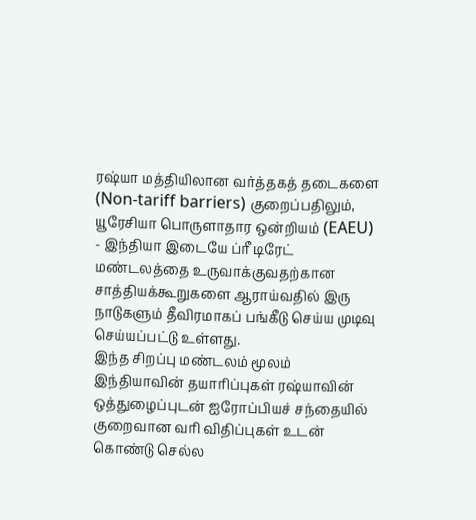ரஷ்யா மத்தியிலான வர்த்தகத் தடைகளை (Non-tariff barriers) குறைப்பதிலும், யூரேசியா பொருளாதார ஒன்றியம் (EAEU) - இந்தியா இடையே ப்ரீ டிரேட் மண்டலத்தை உருவாக்குவதற்கான சாத்தியக்கூறுகளை ஆராய்வதில் இரு நாடுகளும் தீவிரமாகப் பங்கீடு செய்ய முடிவு செய்யப்பட்டு உள்ளது.
இந்த சிறப்பு மண்டலம் மூலம் இந்தியாவின் தயாரிப்புகள் ரஷ்யாவின் ஒத்துழைப்புடன் ஐரோப்பியச் சந்தையில் குறைவான வரி விதிப்புகள் உடன் கொண்டு செல்ல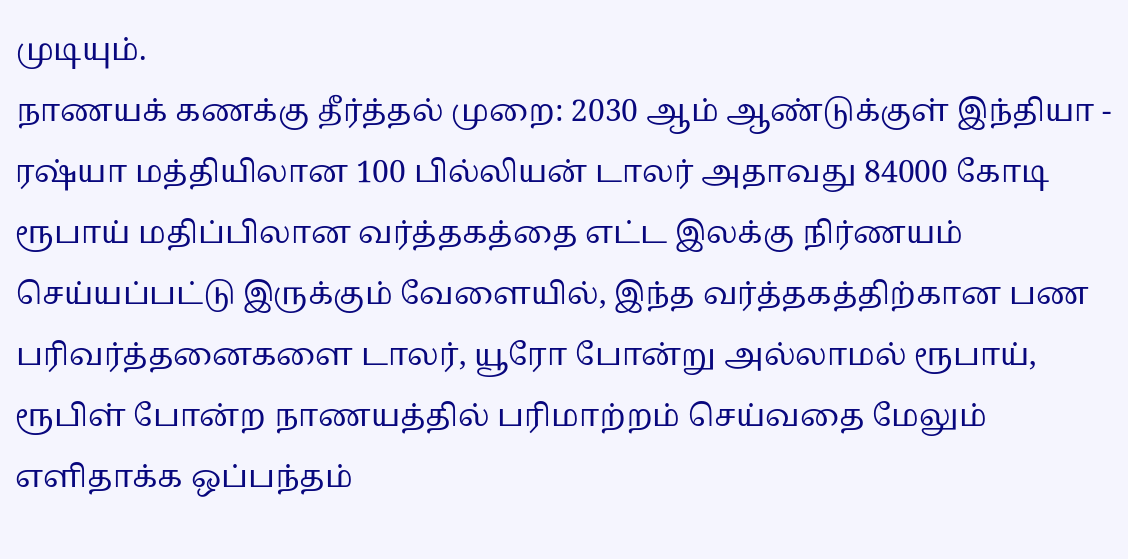முடியும்.
நாணயக் கணக்கு தீர்த்தல் முறை: 2030 ஆம் ஆண்டுக்குள் இந்தியா - ரஷ்யா மத்தியிலான 100 பில்லியன் டாலர் அதாவது 84000 கோடி ரூபாய் மதிப்பிலான வர்த்தகத்தை எட்ட இலக்கு நிர்ணயம் செய்யப்பட்டு இருக்கும் வேளையில், இந்த வர்த்தகத்திற்கான பண பரிவர்த்தனைகளை டாலர், யூரோ போன்று அல்லாமல் ரூபாய், ரூபிள் போன்ற நாணயத்தில் பரிமாற்றம் செய்வதை மேலும் எளிதாக்க ஒப்பந்தம்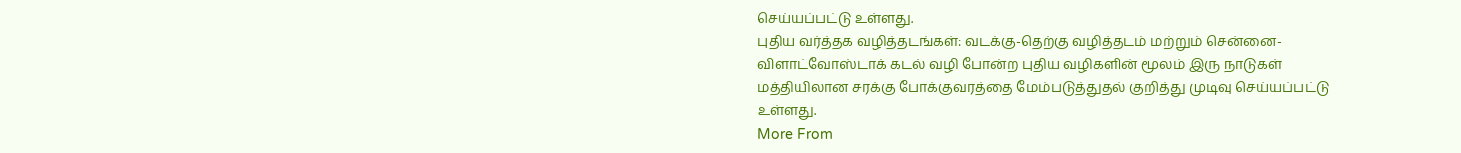செய்யப்பட்டு உள்ளது.
புதிய வர்த்தக வழித்தடங்கள்: வடக்கு-தெற்கு வழித்தடம் மற்றும் சென்னை-விளாட்வோஸ்டாக் கடல் வழி போன்ற புதிய வழிகளின் மூலம் இரு நாடுகள் மத்தியிலான சரக்கு போக்குவரத்தை மேம்படுத்துதல் குறித்து முடிவு செய்யப்பட்டு உள்ளது.
More From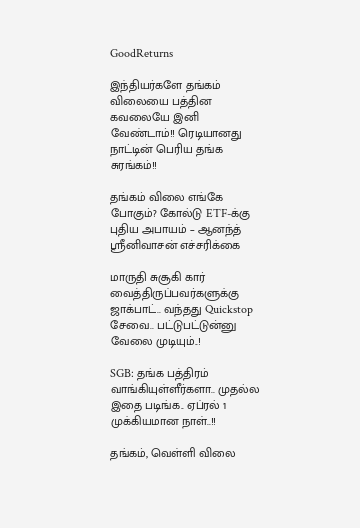GoodReturns

இந்தியர்களே தங்கம் விலையை பத்தின கவலையே இனி வேண்டாம்!! ரெடியானது நாட்டின் பெரிய தங்க சுரங்கம்!!

தங்கம் விலை எங்கே போகும்? கோல்டு ETF-க்கு புதிய அபாயம் – ஆனந்த் ஸ்ரீனிவாசன் எச்சரிக்கை

மாருதி சுசூகி கார் வைத்திருப்பவர்களுக்கு ஜாக்பாட்.. வந்தது Quickstop சேவை.. பட்டுபட்டுன்னு வேலை முடியும்..!

SGB: தங்க பத்திரம் வாங்கியுள்ளீர்களா.. முதல்ல இதை படிங்க.. ஏப்ரல் 1 முக்கியமான நாள்..!!

தங்கம், வெள்ளி விலை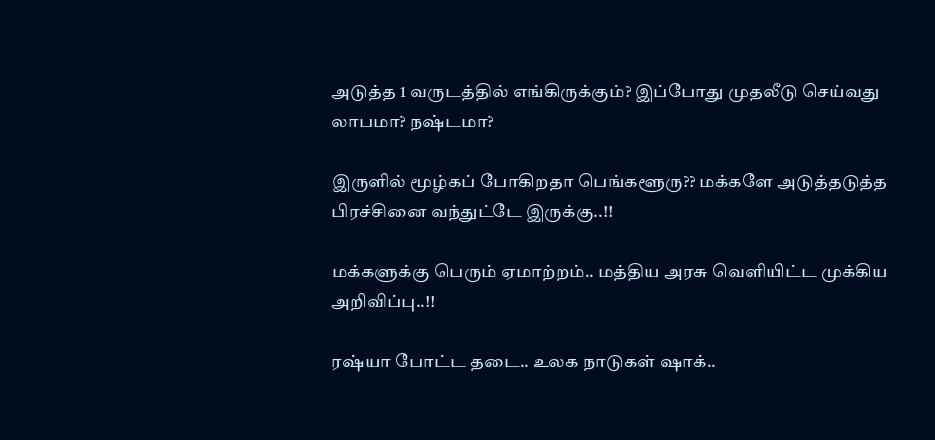அடுத்த 1 வருடத்தில் எங்கிருக்கும்? இப்போது முதலீடு செய்வது லாபமா? நஷ்டமா?

இருளில் மூழ்கப் போகிறதா பெங்களூரு?? மக்களே அடுத்தடுத்த பிரச்சினை வந்துட்டே இருக்கு..!!

மக்களுக்கு பெரும் ஏமாற்றம்.. மத்திய அரசு வெளியிட்ட முக்கிய அறிவிப்பு..!!

ரஷ்யா போட்ட தடை.. உலக நாடுகள் ஷாக்..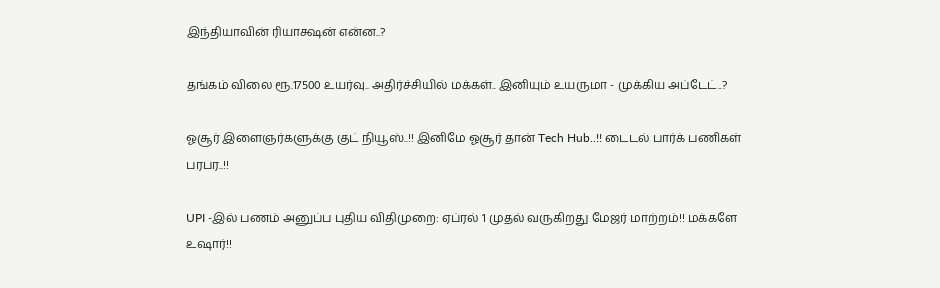இந்தியாவின் ரியாக்ஷன் என்ன..?

தங்கம் விலை ரூ.17500 உயர்வு.. அதிர்ச்சியில் மக்கள்.. இனியும் உயருமா - முக்கிய அப்டேட்..?

ஓசூர் இளைஞர்களுக்கு குட் நியூஸ்..!! இனிமே ஓசூர் தான் Tech Hub..!! டைடல் பார்க் பணிகள் பரபர..!!

UPI -இல் பணம் அனுப்ப புதிய விதிமுறை: ஏப்ரல் 1 முதல் வருகிறது மேஜர் மாற்றம்!! மக்களே உஷார்!!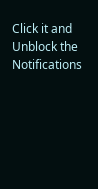Click it and Unblock the Notifications